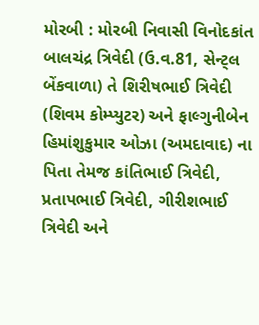મોરબી : મોરબી નિવાસી વિનોદકાંત બાલચંદ્ર ત્રિવેદી (ઉ.વ.81, સેન્ટ્લ બેંકવાળા) તે શિરીષભાઈ ત્રિવેદી (શિવમ કોમ્પ્યુટર) અને ફાલ્ગુનીબેન હિમાંશુકુમાર ઓઝા (અમદાવાદ) ના પિતા તેમજ કાંતિભાઈ ત્રિવેદી, પ્રતાપભાઈ ત્રિવેદી, ગીરીશભાઈ ત્રિવેદી અને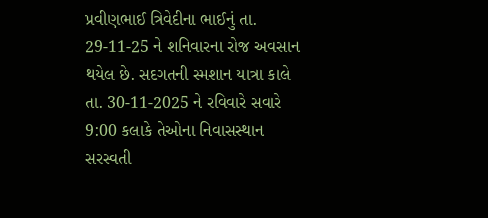પ્રવીણભાઈ ત્રિવેદીના ભાઈનું તા. 29-11-25 ને શનિવારના રોજ અવસાન થયેલ છે. સદગતની સ્મશાન યાત્રા કાલે તા. 30-11-2025 ને રવિવારે સવારે 9:00 કલાકે તેઓના નિવાસસ્થાન સરસ્વતી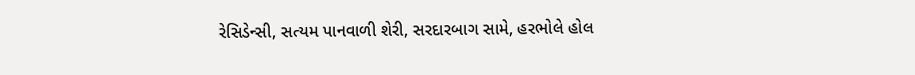રેસિડેન્સી, સત્યમ પાનવાળી શેરી, સરદારબાગ સામે, હરભોલે હોલ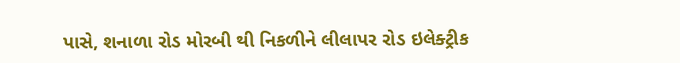પાસે, શનાળા રોડ મોરબી થી નિકળીને લીલાપર રોડ ઇલેક્ટ્રીક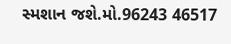સ્મશાન જશે.મો.96243 46517